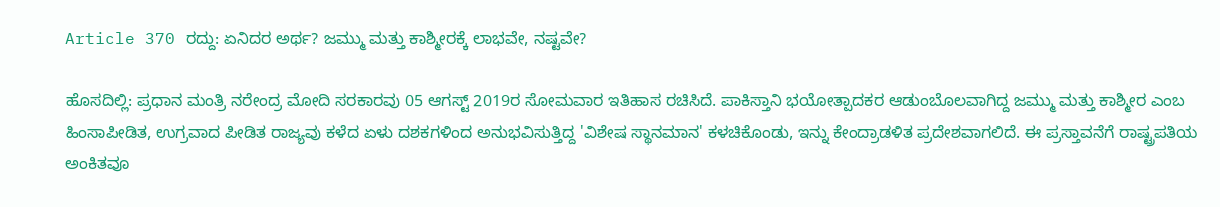Article 370 ರದ್ದು: ಏನಿದರ ಅರ್ಥ? ಜಮ್ಮು ಮತ್ತು ಕಾಶ್ಮೀರಕ್ಕೆ ಲಾಭವೇ, ನಷ್ಟವೇ?

ಹೊಸದಿಲ್ಲಿ: ಪ್ರಧಾನ ಮಂತ್ರಿ ನರೇಂದ್ರ ಮೋದಿ ಸರಕಾರವು 05 ಆಗಸ್ಟ್ 2019ರ ಸೋಮವಾರ ಇತಿಹಾಸ ರಚಿಸಿದೆ. ಪಾಕಿಸ್ತಾನಿ ಭಯೋತ್ಪಾದಕರ ಆಡುಂಬೊಲವಾಗಿದ್ದ ಜಮ್ಮು ಮತ್ತು ಕಾಶ್ಮೀರ ಎಂಬ ಹಿಂಸಾಪೀಡಿತ, ಉಗ್ರವಾದ ಪೀಡಿತ ರಾಜ್ಯವು ಕಳೆದ ಏಳು ದಶಕಗಳಿಂದ ಅನುಭವಿಸುತ್ತಿದ್ದ 'ವಿಶೇಷ ಸ್ಥಾನಮಾನ' ಕಳಚಿಕೊಂಡು, ಇನ್ನು ಕೇಂದ್ರಾಡಳಿತ ಪ್ರದೇಶವಾಗಲಿದೆ. ಈ ಪ್ರಸ್ತಾವನೆಗೆ ರಾಷ್ಟ್ರಪತಿಯ ಅಂಕಿತವೂ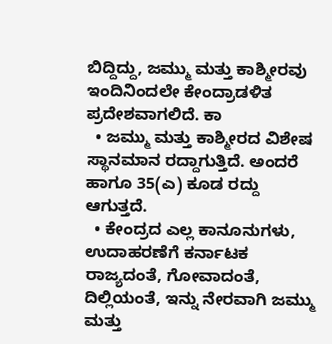ಬಿದ್ದಿದ್ದು, ಜಮ್ಮು ಮತ್ತು ಕಾಶ್ಮೀರವು ಇಂದಿನಿಂದಲೇ ಕೇಂದ್ರಾಡಳಿತ ಪ್ರದೇಶವಾಗಲಿದೆ. ಕಾ
  • ಜಮ್ಮು ಮತ್ತು ಕಾಶ್ಮೀರದ ವಿಶೇಷ ಸ್ಥಾನಮಾನ ರದ್ದಾಗುತ್ತಿದೆ. ಅಂದರೆ ಹಾಗೂ 35(ಎ) ಕೂಡ ರದ್ದು ಆಗುತ್ತದೆ.
  • ಕೇಂದ್ರದ ಎಲ್ಲ ಕಾನೂನುಗಳು, ಉದಾಹರಣೆಗೆ ಕರ್ನಾಟಕ ರಾಜ್ಯದಂತೆ, ಗೋವಾದಂತೆ, ದಿಲ್ಲಿಯಂತೆ, ಇನ್ನು ನೇರವಾಗಿ ಜಮ್ಮು ಮತ್ತು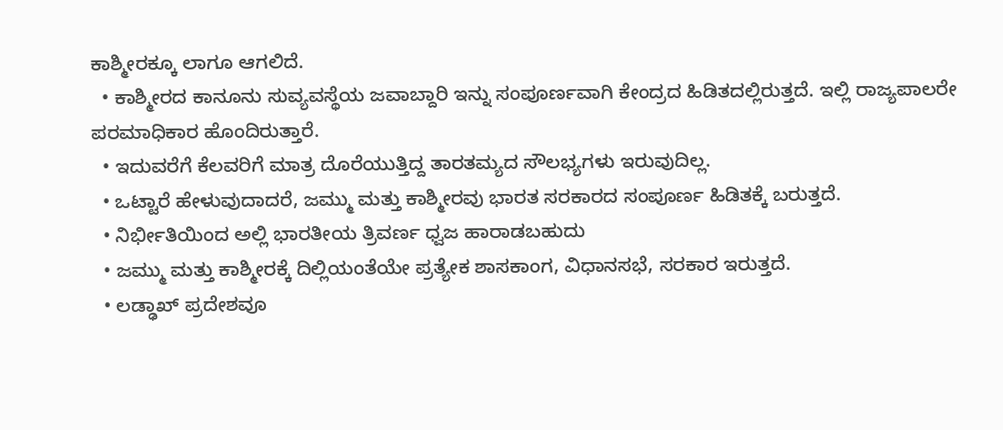ಕಾಶ್ಮೀರಕ್ಕೂ ಲಾಗೂ ಆಗಲಿದೆ.
  • ಕಾಶ್ಮೀರದ ಕಾನೂನು ಸುವ್ಯವಸ್ಥೆಯ ಜವಾಬ್ದಾರಿ ಇನ್ನು ಸಂಪೂರ್ಣವಾಗಿ ಕೇಂದ್ರದ ಹಿಡಿತದಲ್ಲಿರುತ್ತದೆ. ಇಲ್ಲಿ ರಾಜ್ಯಪಾಲರೇ ಪರಮಾಧಿಕಾರ ಹೊಂದಿರುತ್ತಾರೆ.
  • ಇದುವರೆಗೆ ಕೆಲವರಿಗೆ ಮಾತ್ರ ದೊರೆಯುತ್ತಿದ್ದ ತಾರತಮ್ಯದ ಸೌಲಭ್ಯಗಳು ಇರುವುದಿಲ್ಲ.
  • ಒಟ್ಟಾರೆ ಹೇಳುವುದಾದರೆ, ಜಮ್ಮು ಮತ್ತು ಕಾಶ್ಮೀರವು ಭಾರತ ಸರಕಾರದ ಸಂಪೂರ್ಣ ಹಿಡಿತಕ್ಕೆ ಬರುತ್ತದೆ.
  • ನಿರ್ಭೀತಿಯಿಂದ ಅಲ್ಲಿ ಭಾರತೀಯ ತ್ರಿವರ್ಣ ಧ್ವಜ ಹಾರಾಡಬಹುದು
  • ಜಮ್ಮು ಮತ್ತು ಕಾಶ್ಮೀರಕ್ಕೆ ದಿಲ್ಲಿಯಂತೆಯೇ ಪ್ರತ್ಯೇಕ ಶಾಸಕಾಂಗ, ವಿಧಾನಸಭೆ, ಸರಕಾರ ಇರುತ್ತದೆ.
  • ಲಡ್ಢಾಖ್ ಪ್ರದೇಶವೂ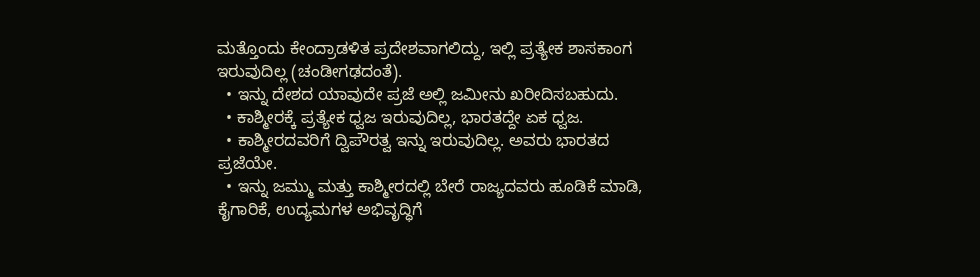ಮತ್ತೊಂದು ಕೇಂದ್ರಾಡಳಿತ ಪ್ರದೇಶವಾಗಲಿದ್ದು, ಇಲ್ಲಿ ಪ್ರತ್ಯೇಕ ಶಾಸಕಾಂಗ ಇರುವುದಿಲ್ಲ (ಚಂಡೀಗಢದಂತೆ).
  • ಇನ್ನು ದೇಶದ ಯಾವುದೇ ಪ್ರಜೆ ಅಲ್ಲಿ ಜಮೀನು ಖರೀದಿಸಬಹುದು.
  • ಕಾಶ್ಮೀರಕ್ಕೆ ಪ್ರತ್ಯೇಕ ಧ್ವಜ ಇರುವುದಿಲ್ಲ, ಭಾರತದ್ದೇ ಏಕ ಧ್ವಜ.
  • ಕಾಶ್ಮೀರದವರಿಗೆ ದ್ವಿಪೌರತ್ವ ಇನ್ನು ಇರುವುದಿಲ್ಲ. ಅವರು ಭಾರತದ ಪ್ರಜೆಯೇ.
  • ಇನ್ನು ಜಮ್ಮು ಮತ್ತು ಕಾಶ್ಮೀರದಲ್ಲಿ ಬೇರೆ ರಾಜ್ಯದವರು ಹೂಡಿಕೆ ಮಾಡಿ, ಕೈಗಾರಿಕೆ, ಉದ್ಯಮಗಳ ಅಭಿವೃದ್ಧಿಗೆ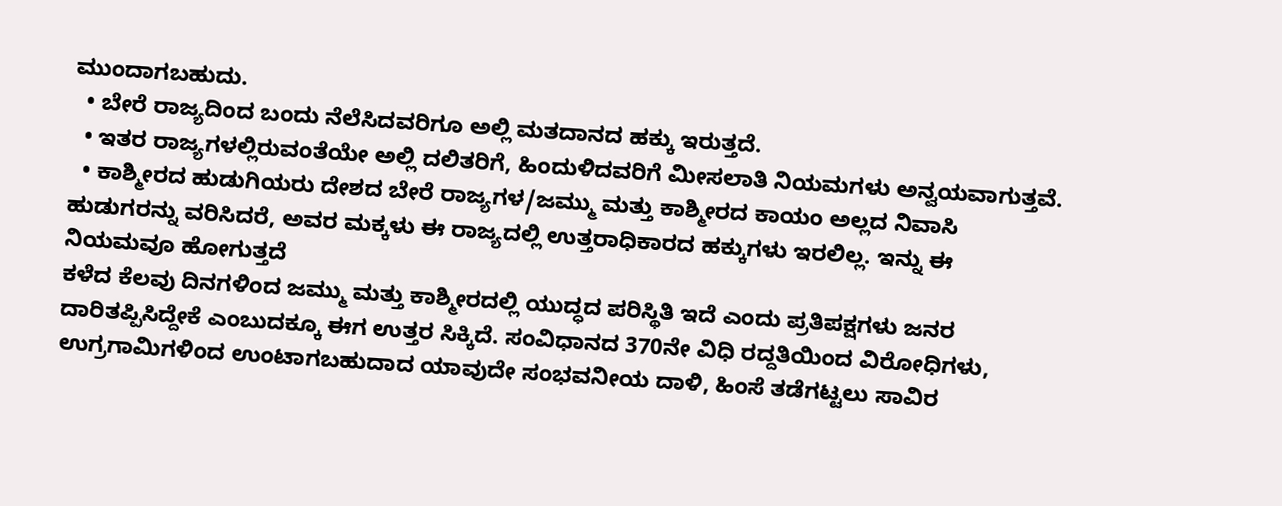ಮುಂದಾಗಬಹುದು.
  • ಬೇರೆ ರಾಜ್ಯದಿಂದ ಬಂದು ನೆಲೆಸಿದವರಿಗೂ ಅಲ್ಲಿ ಮತದಾನದ ಹಕ್ಕು ಇರುತ್ತದೆ.
  • ಇತರ ರಾಜ್ಯಗಳಲ್ಲಿರುವಂತೆಯೇ ಅಲ್ಲಿ ದಲಿತರಿಗೆ, ಹಿಂದುಳಿದವರಿಗೆ ಮೀಸಲಾತಿ ನಿಯಮಗಳು ಅನ್ವಯವಾಗುತ್ತವೆ.
  • ಕಾಶ್ಮೀರದ ಹುಡುಗಿಯರು ದೇಶದ ಬೇರೆ ರಾಜ್ಯಗಳ/ಜಮ್ಮು ಮತ್ತು ಕಾಶ್ಮೀರದ ಕಾಯಂ ಅಲ್ಲದ ನಿವಾಸಿ ಹುಡುಗರನ್ನು ವರಿಸಿದರೆ, ಅವರ ಮಕ್ಕಳು ಈ ರಾಜ್ಯದಲ್ಲಿ ಉತ್ತರಾಧಿಕಾರದ ಹಕ್ಕುಗಳು ಇರಲಿಲ್ಲ. ಇನ್ನು ಈ ನಿಯಮವೂ ಹೋಗುತ್ತದೆ
ಕಳೆದ ಕೆಲವು ದಿನಗಳಿಂದ ಜಮ್ಮು ಮತ್ತು ಕಾಶ್ಮೀರದಲ್ಲಿ ಯುದ್ಧದ ಪರಿಸ್ಥಿತಿ ಇದೆ ಎಂದು ಪ್ರತಿಪಕ್ಷಗಳು ಜನರ ದಾರಿತಪ್ಪಿಸಿದ್ದೇಕೆ ಎಂಬುದಕ್ಕೂ ಈಗ ಉತ್ತರ ಸಿಕ್ಕಿದೆ. ಸಂವಿಧಾನದ 370ನೇ ವಿಧಿ ರದ್ದತಿಯಿಂದ ವಿರೋಧಿಗಳು, ಉಗ್ರಗಾಮಿಗಳಿಂದ ಉಂಟಾಗಬಹುದಾದ ಯಾವುದೇ ಸಂಭವನೀಯ ದಾಳಿ, ಹಿಂಸೆ ತಡೆಗಟ್ಟಲು ಸಾವಿರ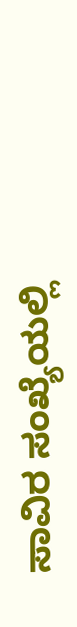ಸಾವಿರ ಸಂಖ್ಯೆಯಲ್ಲಿ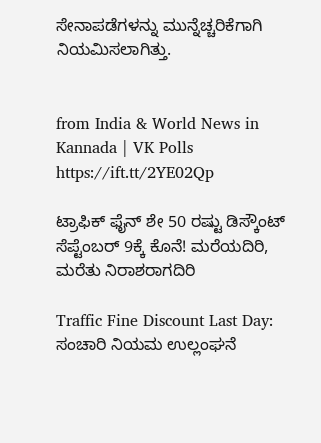ಸೇನಾಪಡೆಗಳನ್ನು ಮುನ್ನೆಚ್ಚರಿಕೆಗಾಗಿ ನಿಯಮಿಸಲಾಗಿತ್ತು.


from India & World News in Kannada | VK Polls https://ift.tt/2YE02Qp

ಟ್ರಾಫಿಕ್‌ ಫೈನ್‌ ಶೇ 50 ರಷ್ಟು ಡಿಸ್ಕೌಂಟ್‌ ಸೆಪ್ಟೆಂಬರ್‌ 9ಕ್ಕೆ ಕೊನೆ! ಮರೆಯದಿರಿ, ಮರೆತು ನಿರಾಶರಾಗದಿರಿ

Traffic Fine Discount Last Day: ಸಂಚಾರಿ ನಿಯಮ ಉಲ್ಲಂಘನೆ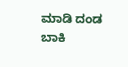ಮಾಡಿ ದಂಡ ಬಾಕಿ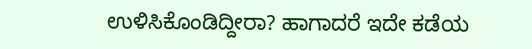ಉಳಿಸಿಕೊಂಡಿದ್ದೀರಾ? ಹಾಗಾದರೆ ಇದೇ ಕಡೆಯ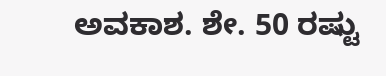ಅವಕಾಶ. ಶೇ. 50 ರಷ್ಟು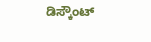ಡಿಸ್ಕೌಂಟ್‌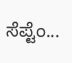ಸೆಪ್ಟೆಂ...